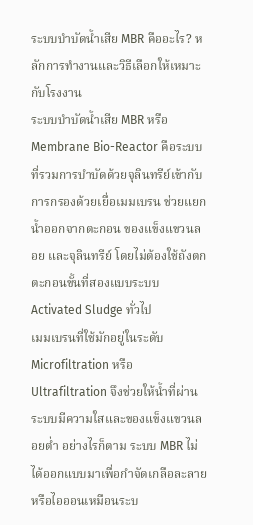ระบบบำบัดน้ำเสีย MBR คืออะไร? หลักการทำงานและวิธีเลือกให้เหมาะกับโรงงาน
ระบบบำบัดน้ำเสีย MBR หรือ Membrane Bio-Reactor คือระบบที่รวมการบำบัดด้วยจุลินทรีย์เข้ากับการกรองด้วยเยื่อเมมเบรน ช่วยแยกน้ำออกจากตะกอน ของแข็งแขวนลอย และจุลินทรีย์ โดยไม่ต้องใช้ถังตกตะกอนขั้นที่สองแบบระบบ Activated Sludge ทั่วไป
เมมเบรนที่ใช้มักอยู่ในระดับ Microfiltration หรือ Ultrafiltration จึงช่วยให้น้ำที่ผ่านระบบมีความใสและของแข็งแขวนลอยต่ำ อย่างไรก็ตาม ระบบ MBR ไม่ได้ออกแบบมาเพื่อกำจัดเกลือละลายหรือไอออนเหมือนระบ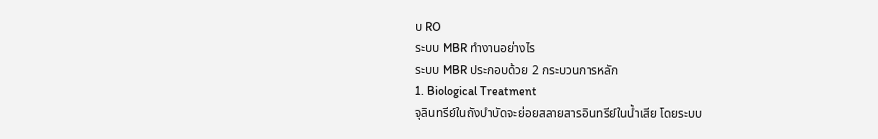บ RO
ระบบ MBR ทำงานอย่างไร
ระบบ MBR ประกอบด้วย 2 กระบวนการหลัก
1. Biological Treatment
จุลินทรีย์ในถังบำบัดจะย่อยสลายสารอินทรีย์ในน้ำเสีย โดยระบบ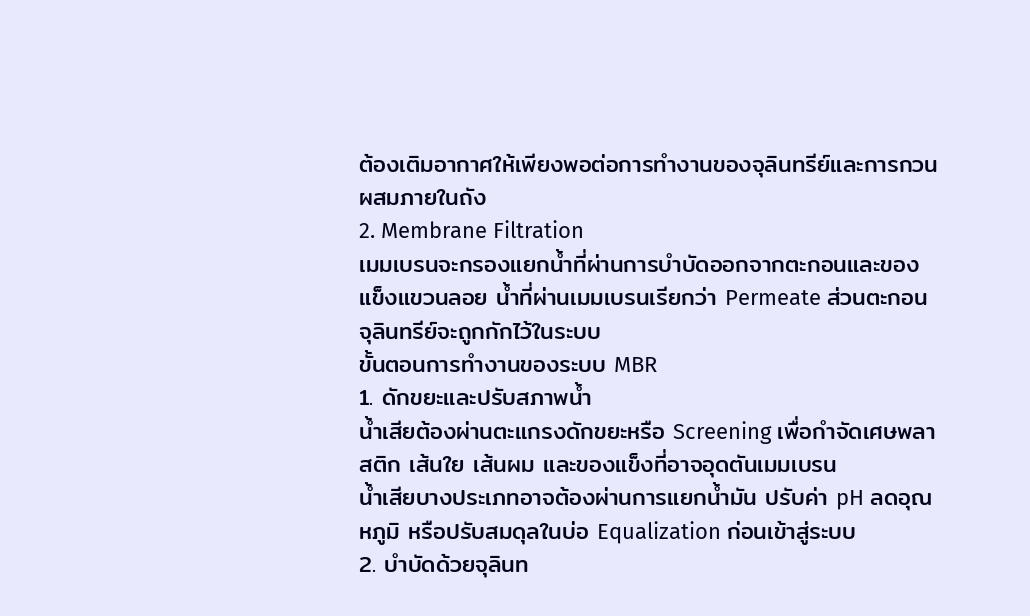ต้องเติมอากาศให้เพียงพอต่อการทำงานของจุลินทรีย์และการกวนผสมภายในถัง
2. Membrane Filtration
เมมเบรนจะกรองแยกน้ำที่ผ่านการบำบัดออกจากตะกอนและของแข็งแขวนลอย น้ำที่ผ่านเมมเบรนเรียกว่า Permeate ส่วนตะกอนจุลินทรีย์จะถูกกักไว้ในระบบ
ขั้นตอนการทำงานของระบบ MBR
1. ดักขยะและปรับสภาพน้ำ
น้ำเสียต้องผ่านตะแกรงดักขยะหรือ Screening เพื่อกำจัดเศษพลาสติก เส้นใย เส้นผม และของแข็งที่อาจอุดตันเมมเบรน
น้ำเสียบางประเภทอาจต้องผ่านการแยกน้ำมัน ปรับค่า pH ลดอุณหภูมิ หรือปรับสมดุลในบ่อ Equalization ก่อนเข้าสู่ระบบ
2. บำบัดด้วยจุลินท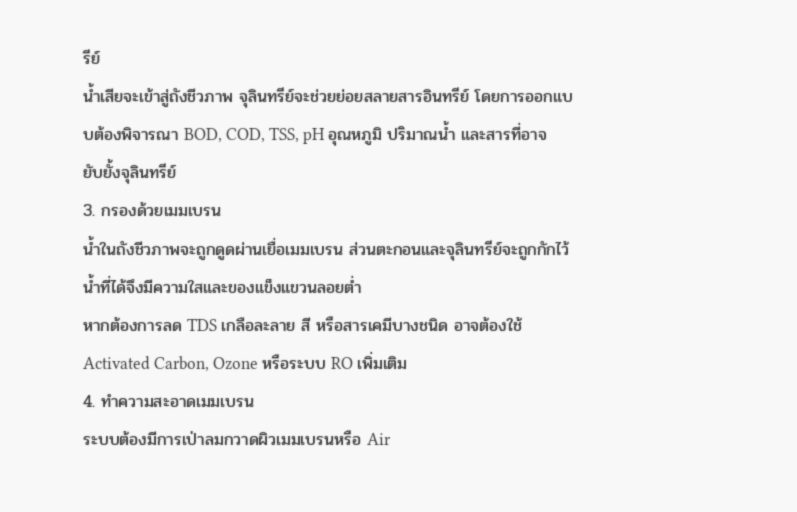รีย์
น้ำเสียจะเข้าสู่ถังชีวภาพ จุลินทรีย์จะช่วยย่อยสลายสารอินทรีย์ โดยการออกแบบต้องพิจารณา BOD, COD, TSS, pH อุณหภูมิ ปริมาณน้ำ และสารที่อาจยับยั้งจุลินทรีย์
3. กรองด้วยเมมเบรน
น้ำในถังชีวภาพจะถูกดูดผ่านเยื่อเมมเบรน ส่วนตะกอนและจุลินทรีย์จะถูกกักไว้ น้ำที่ได้จึงมีความใสและของแข็งแขวนลอยต่ำ
หากต้องการลด TDS เกลือละลาย สี หรือสารเคมีบางชนิด อาจต้องใช้ Activated Carbon, Ozone หรือระบบ RO เพิ่มเติม
4. ทำความสะอาดเมมเบรน
ระบบต้องมีการเป่าลมกวาดผิวเมมเบรนหรือ Air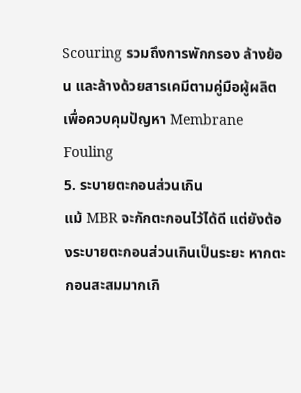Scouring รวมถึงการพักกรอง ล้างย้อน และล้างด้วยสารเคมีตามคู่มือผู้ผลิต เพื่อควบคุมปัญหา Membrane Fouling
5. ระบายตะกอนส่วนเกิน
แม้ MBR จะกักตะกอนไว้ได้ดี แต่ยังต้องระบายตะกอนส่วนเกินเป็นระยะ หากตะกอนสะสมมากเกิ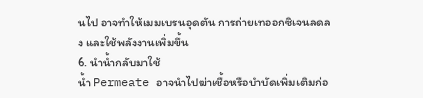นไป อาจทำให้เมมเบรนอุดตัน การถ่ายเทออกซิเจนลดลง และใช้พลังงานเพิ่มขึ้น
6. นำน้ำกลับมาใช้
น้ำ Permeate อาจนำไปฆ่าเชื้อหรือบำบัดเพิ่มเติมก่อ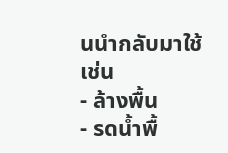นนำกลับมาใช้ เช่น
- ล้างพื้น
- รดน้ำพื้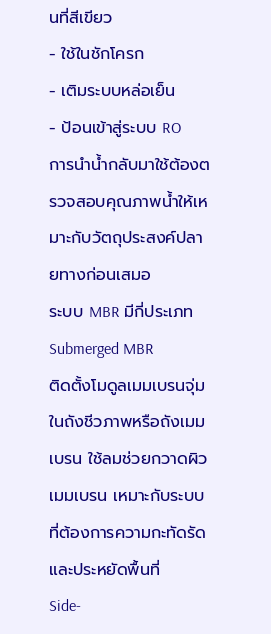นที่สีเขียว
- ใช้ในชักโครก
- เติมระบบหล่อเย็น
- ป้อนเข้าสู่ระบบ RO
การนำน้ำกลับมาใช้ต้องตรวจสอบคุณภาพน้ำให้เหมาะกับวัตถุประสงค์ปลายทางก่อนเสมอ
ระบบ MBR มีกี่ประเภท
Submerged MBR
ติดตั้งโมดูลเมมเบรนจุ่มในถังชีวภาพหรือถังเมมเบรน ใช้ลมช่วยกวาดผิวเมมเบรน เหมาะกับระบบที่ต้องการความกะทัดรัดและประหยัดพื้นที่
Side-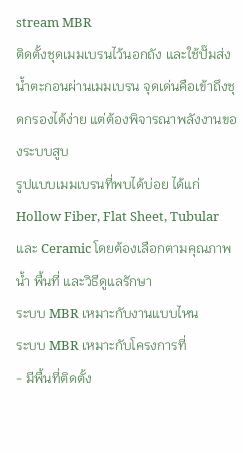stream MBR
ติดตั้งชุดเมมเบรนไว้นอกถัง และใช้ปั๊มส่งน้ำตะกอนผ่านเมมเบรน จุดเด่นคือเข้าถึงชุดกรองได้ง่าย แต่ต้องพิจารณาพลังงานของระบบสูบ
รูปแบบเมมเบรนที่พบได้บ่อย ได้แก่ Hollow Fiber, Flat Sheet, Tubular และ Ceramic โดยต้องเลือกตามคุณภาพน้ำ พื้นที่ และวิธีดูแลรักษา
ระบบ MBR เหมาะกับงานแบบไหน
ระบบ MBR เหมาะกับโครงการที่
- มีพื้นที่ติดตั้ง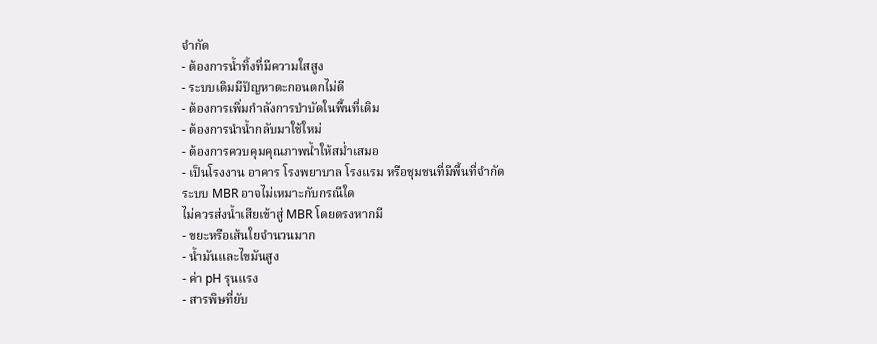จำกัด
- ต้องการน้ำทิ้งที่มีความใสสูง
- ระบบเดิมมีปัญหาตะกอนตกไม่ดี
- ต้องการเพิ่มกำลังการบำบัดในพื้นที่เดิม
- ต้องการนำน้ำกลับมาใช้ใหม่
- ต้องการควบคุมคุณภาพน้ำให้สม่ำเสมอ
- เป็นโรงงาน อาคาร โรงพยาบาล โรงแรม หรือชุมชนที่มีพื้นที่จำกัด
ระบบ MBR อาจไม่เหมาะกับกรณีใด
ไม่ควรส่งน้ำเสียเข้าสู่ MBR โดยตรงหากมี
- ขยะหรือเส้นใยจำนวนมาก
- น้ำมันและไขมันสูง
- ค่า pH รุนแรง
- สารพิษที่ยับ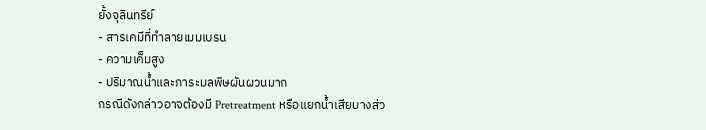ยั้งจุลินทรีย์
- สารเคมีที่ทำลายเมมเบรน
- ความเค็มสูง
- ปริมาณน้ำและภาระมลพิษผันผวนมาก
กรณีดังกล่าวอาจต้องมี Pretreatment หรือแยกน้ำเสียบางส่ว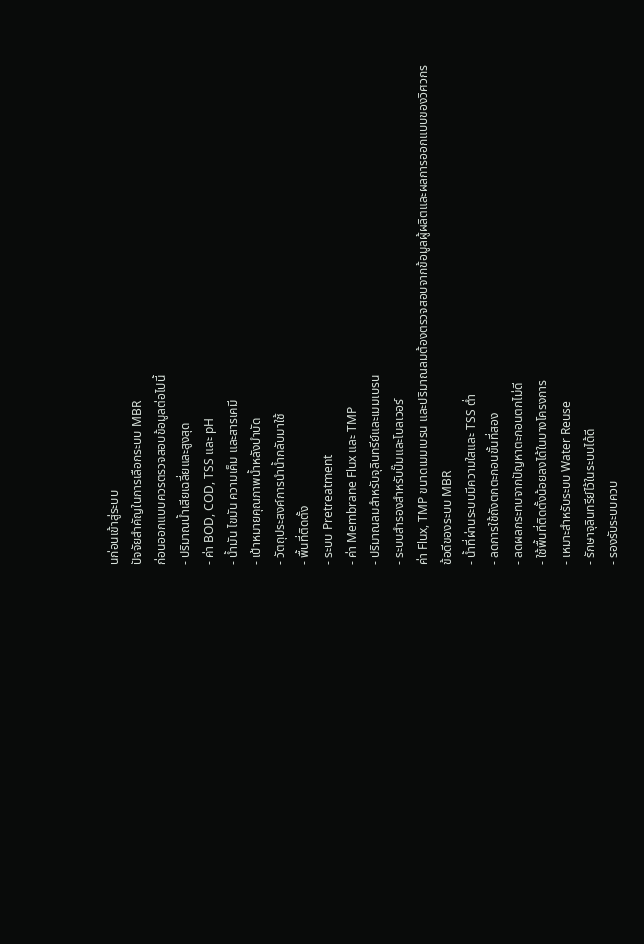นก่อนเข้าสู่ระบบ
ปัจจัยสำคัญในการเลือกระบบ MBR
ก่อนออกแบบควรตรวจสอบข้อมูลต่อไปนี้
- ปริมาณน้ำเสียเฉลี่ยและสูงสุด
- ค่า BOD, COD, TSS และ pH
- น้ำมัน ไขมัน ความเค็ม และสารเคมี
- เป้าหมายคุณภาพน้ำหลังบำบัด
- วัตถุประสงค์การนำน้ำกลับมาใช้
- พื้นที่ติดตั้ง
- ระบบ Pretreatment
- ค่า Membrane Flux และ TMP
- ปริมาณลมสำหรับจุลินทรีย์และเมมเบรน
- ระบบสำรองสำหรับปั๊มและโบลเวอร์
ค่า Flux, TMP ขนาดเมมเบรน และปริมาณลมต้องตรวจสอบจากข้อมูลผู้ผลิตและผลการออกแบบของวิศวกร
ข้อดีของระบบ MBR
- น้ำที่ผ่านระบบมีความใสและ TSS ต่ำ
- ลดการใช้ถังตกตะกอนขั้นที่สอง
- ลดผลกระทบจากปัญหาตะกอนตกไม่ดี
- ใช้พื้นที่ติดตั้งน้อยลงได้ในบางโครงการ
- เหมาะสำหรับระบบ Water Reuse
- รักษาจุลินทรีย์ไว้ในระบบได้ดี
- รองรับระบบควบ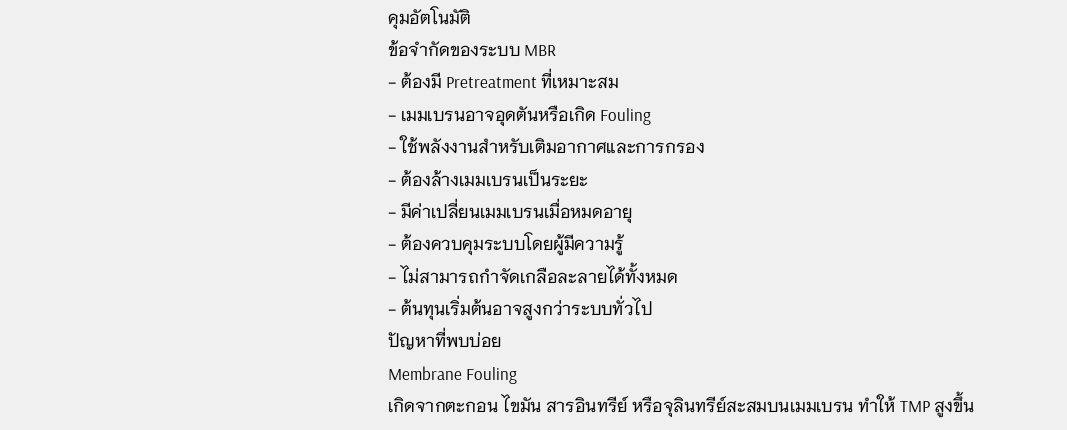คุมอัตโนมัติ
ข้อจำกัดของระบบ MBR
- ต้องมี Pretreatment ที่เหมาะสม
- เมมเบรนอาจอุดตันหรือเกิด Fouling
- ใช้พลังงานสำหรับเติมอากาศและการกรอง
- ต้องล้างเมมเบรนเป็นระยะ
- มีค่าเปลี่ยนเมมเบรนเมื่อหมดอายุ
- ต้องควบคุมระบบโดยผู้มีความรู้
- ไม่สามารถกำจัดเกลือละลายได้ทั้งหมด
- ต้นทุนเริ่มต้นอาจสูงกว่าระบบทั่วไป
ปัญหาที่พบบ่อย
Membrane Fouling
เกิดจากตะกอน ไขมัน สารอินทรีย์ หรือจุลินทรีย์สะสมบนเมมเบรน ทำให้ TMP สูงขึ้น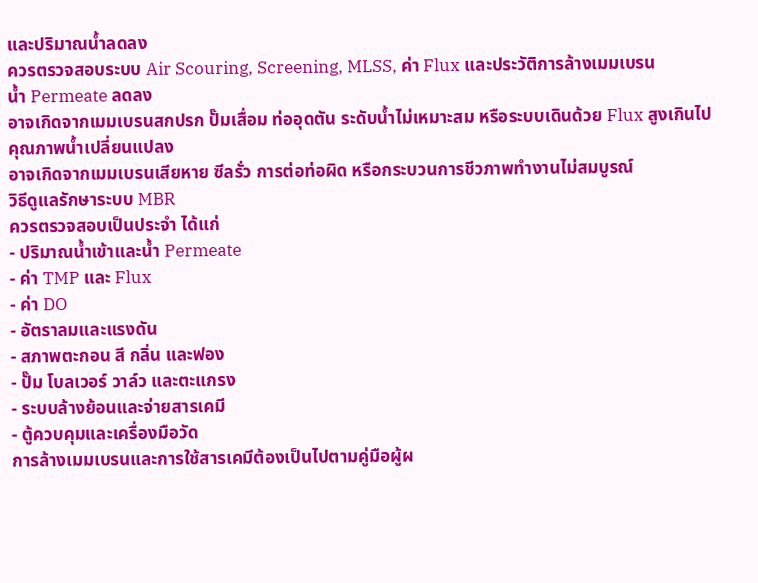และปริมาณน้ำลดลง
ควรตรวจสอบระบบ Air Scouring, Screening, MLSS, ค่า Flux และประวัติการล้างเมมเบรน
น้ำ Permeate ลดลง
อาจเกิดจากเมมเบรนสกปรก ปั๊มเสื่อม ท่ออุดตัน ระดับน้ำไม่เหมาะสม หรือระบบเดินด้วย Flux สูงเกินไป
คุณภาพน้ำเปลี่ยนแปลง
อาจเกิดจากเมมเบรนเสียหาย ซีลรั่ว การต่อท่อผิด หรือกระบวนการชีวภาพทำงานไม่สมบูรณ์
วิธีดูแลรักษาระบบ MBR
ควรตรวจสอบเป็นประจำ ได้แก่
- ปริมาณน้ำเข้าและน้ำ Permeate
- ค่า TMP และ Flux
- ค่า DO
- อัตราลมและแรงดัน
- สภาพตะกอน สี กลิ่น และฟอง
- ปั๊ม โบลเวอร์ วาล์ว และตะแกรง
- ระบบล้างย้อนและจ่ายสารเคมี
- ตู้ควบคุมและเครื่องมือวัด
การล้างเมมเบรนและการใช้สารเคมีต้องเป็นไปตามคู่มือผู้ผ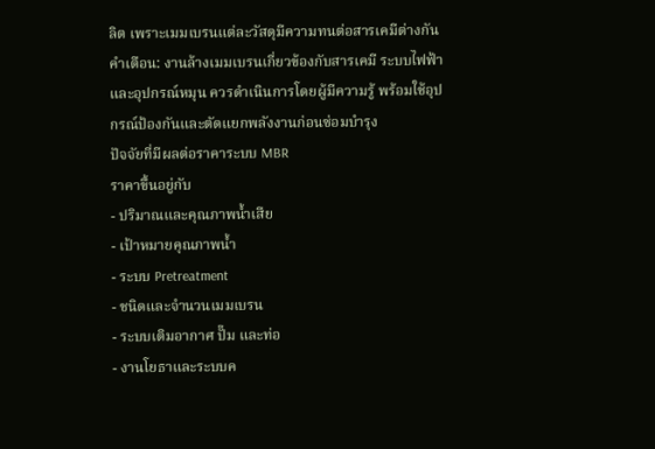ลิต เพราะเมมเบรนแต่ละวัสดุมีความทนต่อสารเคมีต่างกัน
คำเตือน: งานล้างเมมเบรนเกี่ยวข้องกับสารเคมี ระบบไฟฟ้า และอุปกรณ์หมุน ควรดำเนินการโดยผู้มีความรู้ พร้อมใช้อุปกรณ์ป้องกันและตัดแยกพลังงานก่อนซ่อมบำรุง
ปัจจัยที่มีผลต่อราคาระบบ MBR
ราคาขึ้นอยู่กับ
- ปริมาณและคุณภาพน้ำเสีย
- เป้าหมายคุณภาพน้ำ
- ระบบ Pretreatment
- ชนิดและจำนวนเมมเบรน
- ระบบเติมอากาศ ปั๊ม และท่อ
- งานโยธาและระบบค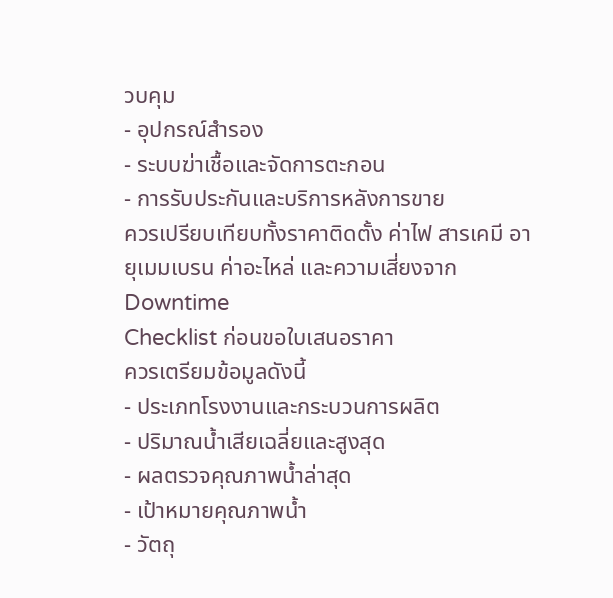วบคุม
- อุปกรณ์สำรอง
- ระบบฆ่าเชื้อและจัดการตะกอน
- การรับประกันและบริการหลังการขาย
ควรเปรียบเทียบทั้งราคาติดตั้ง ค่าไฟ สารเคมี อายุเมมเบรน ค่าอะไหล่ และความเสี่ยงจาก Downtime
Checklist ก่อนขอใบเสนอราคา
ควรเตรียมข้อมูลดังนี้
- ประเภทโรงงานและกระบวนการผลิต
- ปริมาณน้ำเสียเฉลี่ยและสูงสุด
- ผลตรวจคุณภาพน้ำล่าสุด
- เป้าหมายคุณภาพน้ำ
- วัตถุ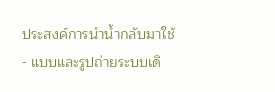ประสงค์การนำน้ำกลับมาใช้
- แบบและรูปถ่ายระบบเดิ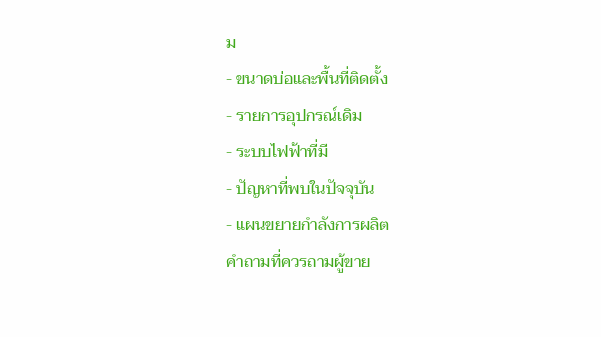ม
- ขนาดบ่อและพื้นที่ติดตั้ง
- รายการอุปกรณ์เดิม
- ระบบไฟฟ้าที่มี
- ปัญหาที่พบในปัจจุบัน
- แผนขยายกำลังการผลิต
คำถามที่ควรถามผู้ขาย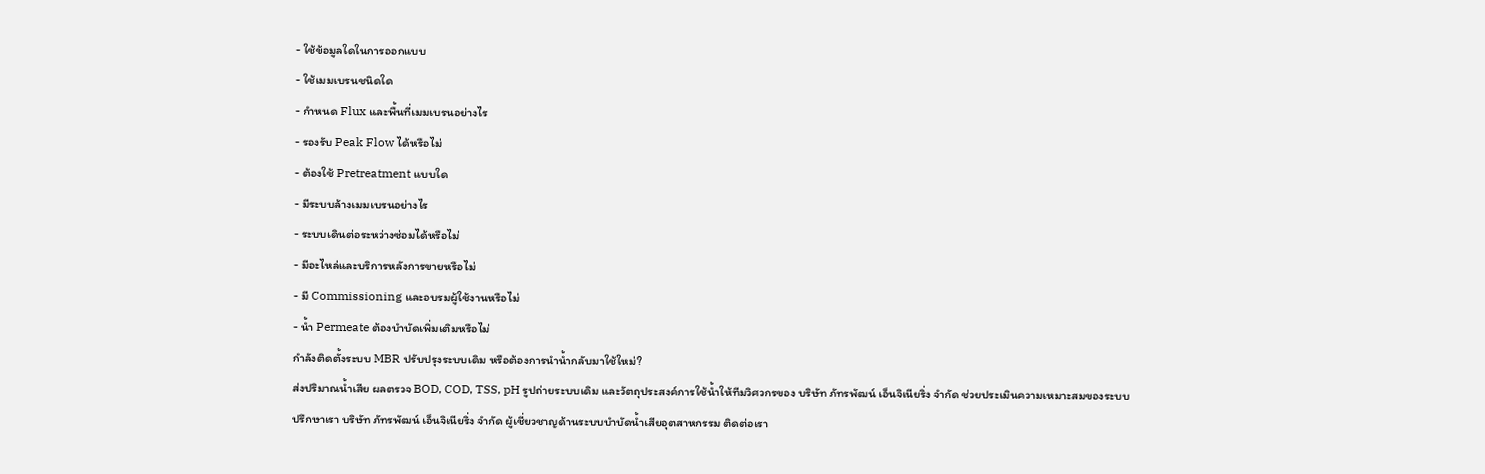- ใช้ข้อมูลใดในการออกแบบ
- ใช้เมมเบรนชนิดใด
- กำหนด Flux และพื้นที่เมมเบรนอย่างไร
- รองรับ Peak Flow ได้หรือไม่
- ต้องใช้ Pretreatment แบบใด
- มีระบบล้างเมมเบรนอย่างไร
- ระบบเดินต่อระหว่างซ่อมได้หรือไม่
- มีอะไหล่และบริการหลังการขายหรือไม่
- มี Commissioning และอบรมผู้ใช้งานหรือไม่
- น้ำ Permeate ต้องบำบัดเพิ่มเติมหรือไม่
กำลังติดตั้งระบบ MBR ปรับปรุงระบบเดิม หรือต้องการนำน้ำกลับมาใช้ใหม่?
ส่งปริมาณน้ำเสีย ผลตรวจ BOD, COD, TSS, pH รูปถ่ายระบบเดิม และวัตถุประสงค์การใช้น้ำให้ทีมวิศวกรของ บริษัท ภัทรพัฒน์ เอ็นจิเนียริ่ง จำกัด ช่วยประเมินความเหมาะสมของระบบ
ปรึกษาเรา บริษัท ภัทรพัฒน์ เอ็นจิเนียริ่ง จำกัด ผู้เชี่ยวชาญด้านระบบบำบัดน้ำเสียอุตสาหกรรม ติดต่อเรา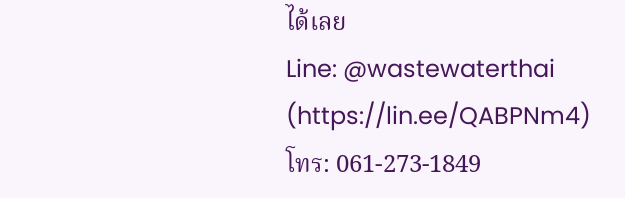ได้เลย
Line: @wastewaterthai (https://lin.ee/QABPNm4)
โทร: 061-273-1849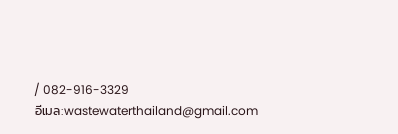/ 082-916-3329
อีเมล:wastewaterthailand@gmail.com